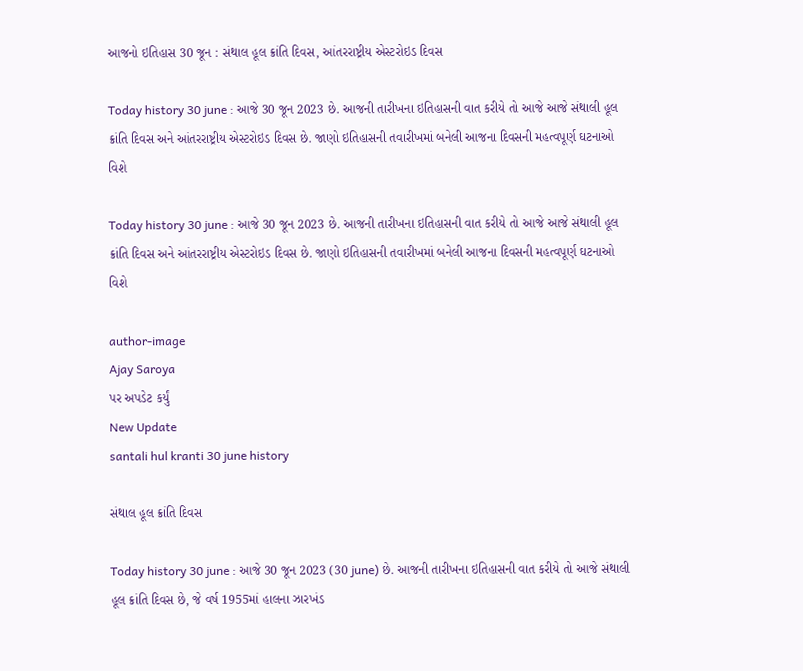આજનો ઇતિહાસ 30 જૂન : સંથાલ હૂલ ક્રાંતિ દિવસ, આંતરરાષ્ટ્રીય એસ્ટરોઇડ દિવસ

Today history 30 june : આજે 30 જૂન 2023 છે. આજની તારીખના ઇતિહાસની વાત કરીયે તો આજે આજે સંથાલી હૂલ ક્રાંતિ દિવસ અને આંતરરાષ્ટ્રીય એસ્ટરોઇડ દિવસ છે. જાણો ઇતિહાસની તવારીખમાં બનેલી આજના દિવસની મહત્વપૂર્ણ ઘટનાઓ વિશે

Today history 30 june : આજે 30 જૂન 2023 છે. આજની તારીખના ઇતિહાસની વાત કરીયે તો આજે આજે સંથાલી હૂલ ક્રાંતિ દિવસ અને આંતરરાષ્ટ્રીય એસ્ટરોઇડ દિવસ છે. જાણો ઇતિહાસની તવારીખમાં બનેલી આજના દિવસની મહત્વપૂર્ણ ઘટનાઓ વિશે

author-image
Ajay Saroya
પર અપડેટ કર્યું
New Update
santali hul kranti 30 june history

સંથાલ હૂલ ક્રાંતિ દિવસ

Today history 30 june : આજે 30 જૂન 2023 (30 june) છે. આજની તારીખના ઇતિહાસની વાત કરીયે તો આજે સંથાલી હૂલ ક્રાંતિ દિવસ છે, જે વર્ષ 1955માં હાલના ઝારખંડ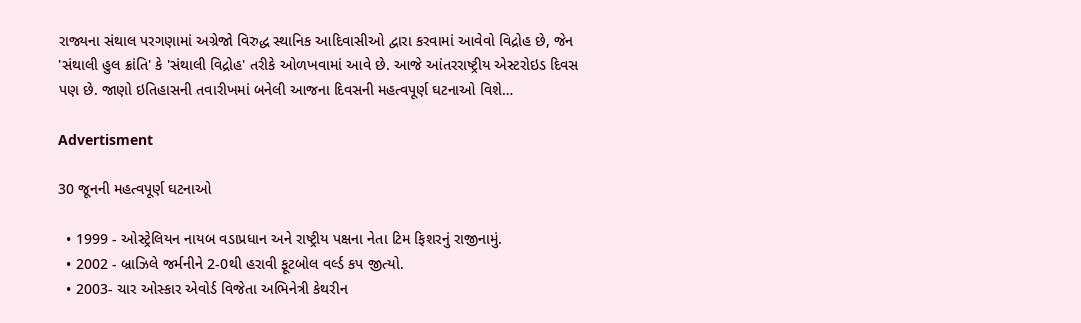રાજ્યના સંથાલ પરગણામાં અગ્રેજો વિરુદ્ધ સ્થાનિક આદિવાસીઓ દ્વારા કરવામાં આવેવો વિદ્રોહ છે, જેન 'સંથાલી હુલ ક્રાંતિ' કે 'સંથાલી વિદ્રોહ' તરીકે ઓળખવામાં આવે છે. આજે આંતરરાષ્ટ્રીય એસ્ટરોઇડ દિવસ પણ છે. જાણો ઇતિહાસની તવારીખમાં બનેલી આજના દિવસની મહત્વપૂર્ણ ઘટનાઓ વિશે…

Advertisment

30 જૂનની મહત્વપૂર્ણ ઘટનાઓ

  • 1999 - ઓસ્ટ્રેલિયન નાયબ વડાપ્રધાન અને રાષ્ટ્રીય પક્ષના નેતા ટિમ ફિશરનું રાજીનામું.
  • 2002 - બ્રાઝિલે જર્મનીને 2-0થી હરાવી ફૂટબોલ વર્લ્ડ કપ જીત્યો.
  • 2003- ચાર ઓસ્કાર એવોર્ડ વિજેતા અભિનેત્રી કેથરીન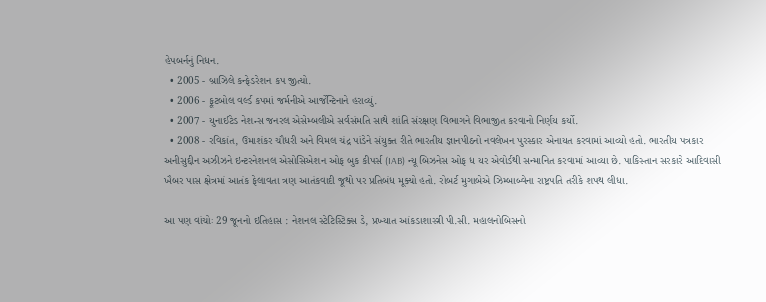હેપબર્નનું નિધન.
  • 2005 - બ્રાઝિલે કન્ફેડરેશન કપ જીત્યો.
  • 2006 - ફૂટબોલ વર્લ્ડ કપમાં જર્મનીએ આર્જેન્ટિનાને હરાવ્યું.
  • 2007 - યુનાઈટેડ નેશન્સ જનરલ એસેમ્બલીએ સર્વસંમતિ સાથે શાંતિ સંરક્ષણ વિભાગને વિભાજીત કરવાનો નિર્ણય કર્યો.
  • 2008 - રવિકાંત, ઉમાશંકર ચૌધરી અને વિમલ ચંદ્ર પાંડેને સંયુક્ત રીતે ભારતીય જ્ઞાનપીઠનો નવલેખન પુરસ્કાર એનાયત કરવામાં આવ્યો હતો. ભારતીય પત્રકાર અનીસુદ્દીન અઝીઝને ઇન્ટરનેશનલ એસોસિએશન ઓફ બુક કીપર્સ (IAB) ન્યૂ બિઝનેસ ઓફ ધ યર એવોર્ડથી સન્માનિત કરવામાં આવ્યા છે. પાકિસ્તાન સરકારે આદિવાસી ખૈબર પાસ ક્ષેત્રમાં આતંક ફેલાવતા ત્રણ આતંકવાદી જૂથો પર પ્રતિબંધ મૂક્યો હતો. રોબર્ટ મુગાબેએ ઝિમ્બાબ્વેના રાષ્ટ્રપતિ તરીકે શપથ લીધા.

આ પણ વાંચોઃ 29 જૂનનો ઇતિહાસ : નેશનલ સ્ટેટિસ્ટિક્સ ડે, પ્રખ્યાત આંકડાશાસ્ત્રી પી.સી. મહાલનોબિસનો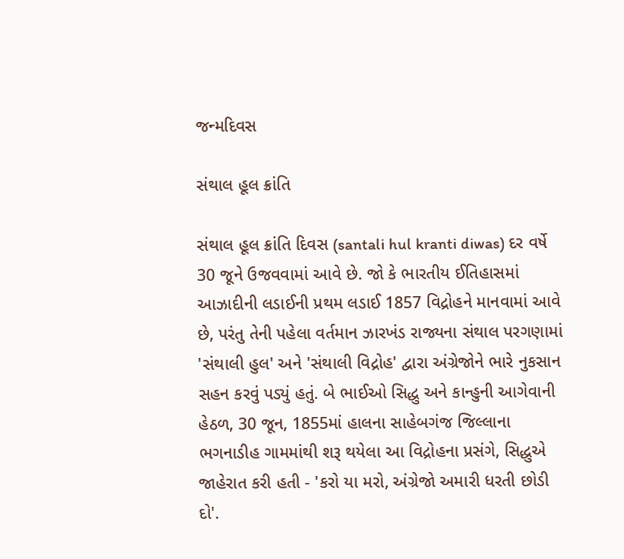જન્મદિવસ

સંથાલ હૂલ ક્રાંતિ

સંથાલ હૂલ ક્રાંતિ દિવસ (santali hul kranti diwas) દર વર્ષે 30 જૂને ઉજવવામાં આવે છે. જો કે ભારતીય ઈતિહાસમાં આઝાદીની લડાઈની પ્રથમ લડાઈ 1857 વિદ્રોહને માનવામાં આવે છે, પરંતુ તેની પહેલા વર્તમાન ઝારખંડ રાજ્યના સંથાલ પરગણામાં 'સંથાલી હુલ' અને 'સંથાલી વિદ્રોહ' દ્વારા અંગ્રેજોને ભારે નુકસાન સહન કરવું પડ્યું હતું. બે ભાઈઓ સિદ્ધુ અને કાન્હુની આગેવાની હેઠળ, 30 જૂન, 1855માં હાલના સાહેબગંજ જિલ્લાના ભગનાડીહ ગામમાંથી શરૂ થયેલા આ વિદ્રોહના પ્રસંગે, સિદ્ધુએ જાહેરાત કરી હતી - 'કરો યા મરો, અંગ્રેજો અમારી ધરતી છોડી દો'.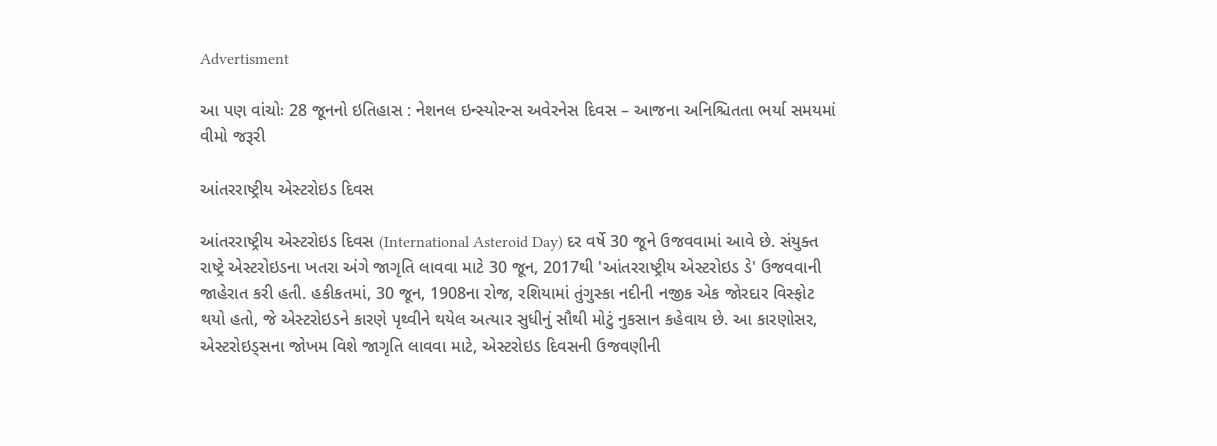Advertisment

આ પણ વાંચોઃ 28 જૂનનો ઇતિહાસ : નેશનલ ઇન્સ્યોરન્સ અવેરનેસ દિવસ – આજના અનિશ્ચિતતા ભર્યા સમયમાં વીમો જરૂરી

આંતરરાષ્ટ્રીય એસ્ટરોઇડ દિવસ

આંતરરાષ્ટ્રીય એસ્ટરોઇડ દિવસ (International Asteroid Day) દર વર્ષે 30 જૂને ઉજવવામાં આવે છે. સંયુક્ત રાષ્ટ્રે એસ્ટરોઇડના ખતરા અંગે જાગૃતિ લાવવા માટે 30 જૂન, 2017થી 'આંતરરાષ્ટ્રીય એસ્ટરોઇડ ડે' ઉજવવાની જાહેરાત કરી હતી. હકીકતમાં, 30 જૂન, 1908ના રોજ, રશિયામાં તુંગુસ્કા નદીની નજીક એક જોરદાર વિસ્ફોટ થયો હતો, જે એસ્ટરોઇડને કારણે પૃથ્વીને થયેલ અત્યાર સુધીનું સૌથી મોટું નુકસાન કહેવાય છે. આ કારણોસર, એસ્ટરોઇડ્સના જોખમ વિશે જાગૃતિ લાવવા માટે, એસ્ટરોઇડ દિવસની ઉજવણીની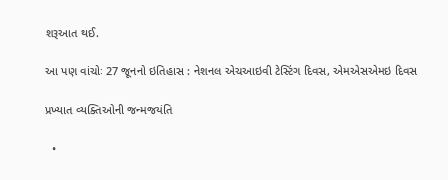શરૂઆત થઈ.

આ પણ વાંચોઃ 27 જૂનનો ઇતિહાસ : નેશનલ એચઆઇવી ટેસ્ટિંગ દિવસ, એમએસએમઇ દિવસ

પ્રખ્યાત વ્યક્તિઓની જન્મજયંતિ

  •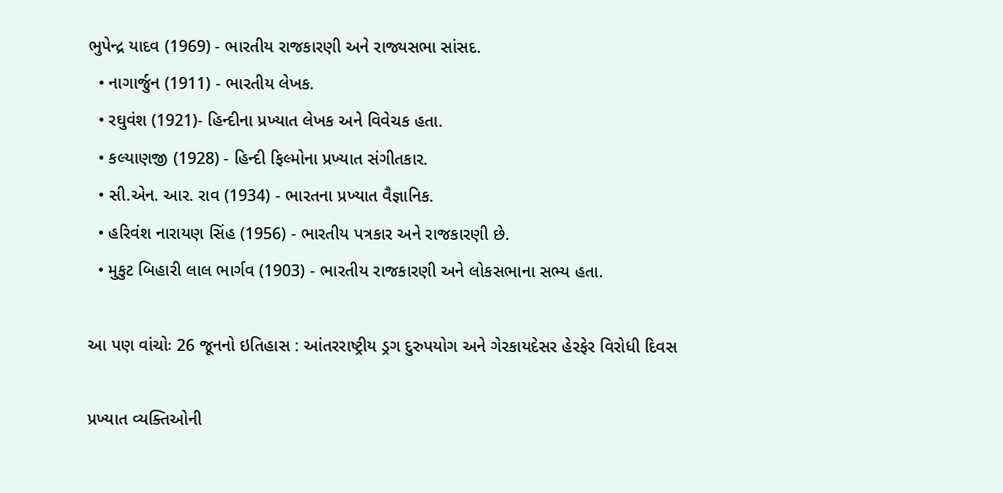ભુપેન્દ્ર યાદવ (1969) - ભારતીય રાજકારણી અને રાજ્યસભા સાંસદ.
  • નાગાર્જુન (1911) - ભારતીય લેખક.
  • રઘુવંશ (1921)- હિન્દીના પ્રખ્યાત લેખક અને વિવેચક હતા.
  • કલ્યાણજી (1928) - હિન્દી ફિલ્મોના પ્રખ્યાત સંગીતકાર.
  • સી.એન. આર. રાવ (1934) - ભારતના પ્રખ્યાત વૈજ્ઞાનિક.
  • હરિવંશ નારાયણ સિંહ (1956) - ભારતીય પત્રકાર અને રાજકારણી છે.
  • મુકુટ બિહારી લાલ ભાર્ગવ (1903) - ભારતીય રાજકારણી અને લોકસભાના સભ્ય હતા.

આ પણ વાંચોઃ 26 જૂનનો ઇતિહાસ : આંતરરાષ્ટ્રીય ડ્રગ દુરુપયોગ અને ગેરકાયદેસર હેરફેર વિરોધી દિવસ

પ્રખ્યાત વ્યક્તિઓની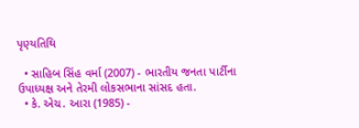પૃણ્યતિથિ

  • સાહિબ સિંહ વર્મા (2007) - ભારતીય જનતા પાર્ટીના ઉપાધ્યક્ષ અને તેરમી લોકસભાના સાંસદ હતા.
  • કે. એચ. આરા (1985) -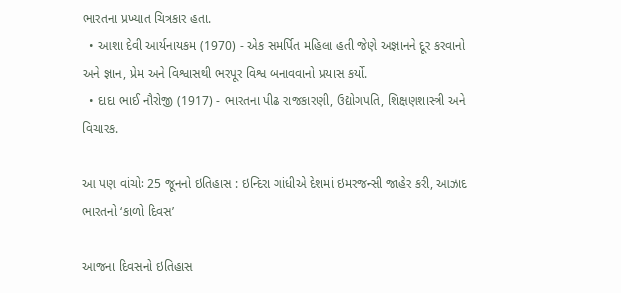ભારતના પ્રખ્યાત ચિત્રકાર હતા.
  • આશા દેવી આર્યનાયકમ (1970) - એક સમર્પિત મહિલા હતી જેણે અજ્ઞાનને દૂર કરવાનો અને જ્ઞાન, પ્રેમ અને વિશ્વાસથી ભરપૂર વિશ્વ બનાવવાનો પ્રયાસ કર્યો.
  • દાદા ભાઈ નૌરોજી (1917) - ભારતના પીઢ રાજકારણી, ઉદ્યોગપતિ, શિક્ષણશાસ્ત્રી અને વિચારક.

આ પણ વાંચોઃ 25 જૂનનો ઇતિહાસ : ઇન્દિરા ગાંધીએ દેશમાં ઇમરજન્સી જાહેર કરી, આઝાદ ભારતનો ‘કાળો દિવસ’

આજના દિવસનો ઇતિહાસ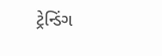ટ્રેન્ડિંગ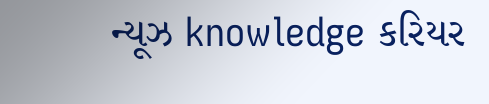ન્યૂઝ knowledge કરિયર